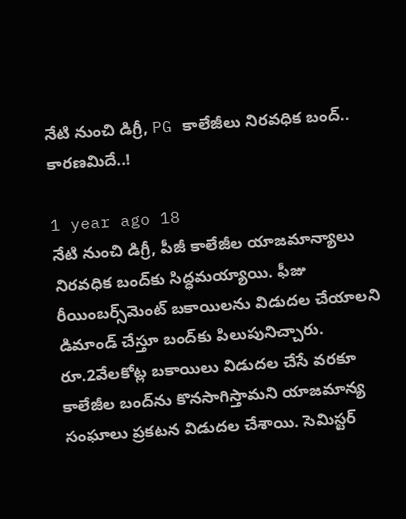నేటి నుంచి డిగ్రీ, PG కాలేజీలు నిరవధిక బంద్‌.. కారణమిదే..!

1 year ago 18
నేటి నుంచి డిగ్రీ, పీజీ కాలేజీల యాజమాన్యాలు నిరవధిక బంద్‌కు సిద్ధమయ్యాయి. ఫీజు రీయింబర్స్‌మెంట్ బకాయిలను విడుదల చేయాలని డిమాండ్ చేస్తూ బంద్‌కు పిలుపునిచ్చారు. రూ.2వేలకోట్ల బకాయిలు విడుదల చేసే వరకూ కాలేజీల బంద్‌ను కొనసాగిస్తామని యాజమాన్య సంఘాలు ప్రకటన విడుదల చేశాయి. సెమిస్టర్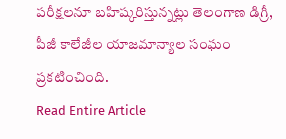పరీక్షలనూ బహిష్కరిస్తున్నట్లు తెలంగాణ డిగ్రీ, పీజీ కాలేజీల యాజమాన్యాల సంఘం ప్రకటించింది.
Read Entire Article